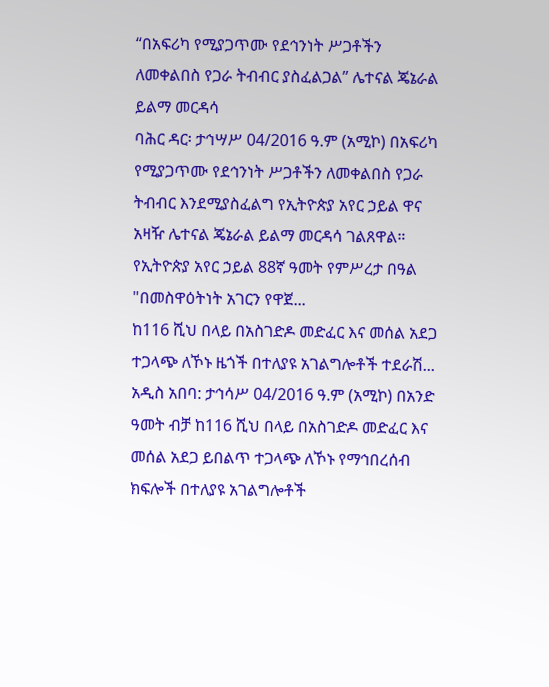“በአፍሪካ የሚያጋጥሙ የደኅንነት ሥጋቶችን ለመቀልበስ የጋራ ትብብር ያስፈልጋል” ሌተናል ጄኔራል ይልማ መርዳሳ
ባሕር ዳር፡ ታኅሣሥ 04/2016 ዓ.ም (አሚኮ) በአፍሪካ የሚያጋጥሙ የደኅንነት ሥጋቶችን ለመቀልበስ የጋራ ትብብር እንደሚያስፈልግ የኢትዮጵያ አየር ኃይል ዋና አዛዥ ሌተናል ጄኔራል ይልማ መርዳሳ ገልጸዋል።
የኢትዮጵያ አየር ኃይል 88ኛ ዓመት የምሥረታ በዓል "በመስዋዕትነት አገርን የዋጀ...
ከ116 ሺህ በላይ በአስገድዶ መድፈር እና መሰል አደጋ ተጋላጭ ለኾኑ ዜጎች በተለያዩ አገልግሎቶች ተደራሽ...
አዲስ አበባ: ታኅሳሥ 04/2016 ዓ.ም (አሚኮ) በአንድ ዓመት ብቻ ከ116 ሺህ በላይ በአስገድዶ መድፈር እና መሰል አደጋ ይበልጥ ተጋላጭ ለኾኑ የማኅበረሰብ ክፍሎች በተለያዩ አገልግሎቶች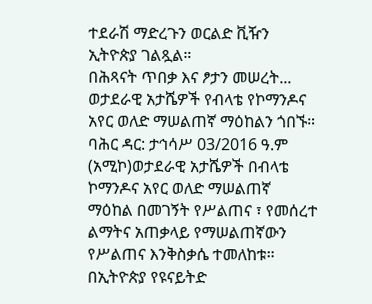ተደራሽ ማድረጉን ወርልድ ቪዥን ኢትዮጵያ ገልጿል።
በሕጻናት ጥበቃ እና ፆታን መሠረት...
ወታደራዊ አታሼዎች የብላቴ የኮማንዶና አየር ወለድ ማሠልጠኛ ማዕከልን ጎበኙ።
ባሕር ዳር: ታኅሳሥ 03/2016 ዓ.ም (አሚኮ)ወታደራዊ አታሼዎች በብላቴ ኮማንዶና አየር ወለድ ማሠልጠኛ ማዕከል በመገኝት የሥልጠና ፣ የመሰረተ ልማትና አጠቃላይ የማሠልጠኛውን የሥልጠና እንቅስቃሴ ተመለከቱ።
በኢትዮጵያ የዩናይትድ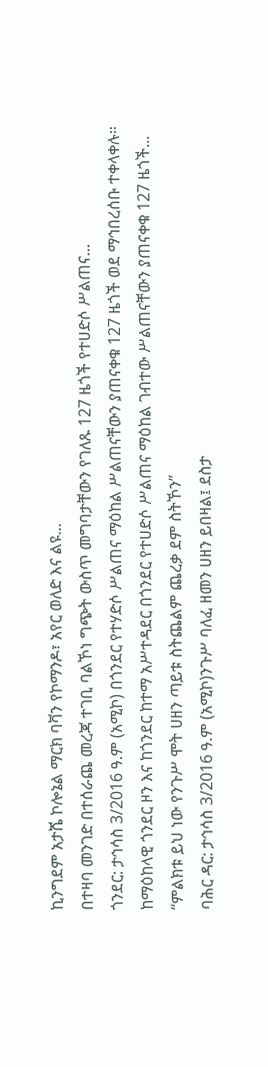ኪንግደም አታሼ ኮሎኔል ማርክ ባቫን የኮማንዶ፣ አየር ወለድ እና ልዩ...
በተዛባ መንገድ በተሰራጨ መረጃ ተገቢ ባልኾነ ግጭት ውስጥ መግባታቸውን የገለጹ 127 ዜጎች የተሀድሶ ሥልጠና...
ጎንደር: ታኅሳስ 3/2016 ዓ.ም (አሚኮ) በጎንደር የተሃድሶ ሥልጠና ማዕከል ሥልጠናቸውን ያጠናቀቁ 127 ዜጎች ወደ ማኅበረሰቡ ተቀላቀሉ።
ከማዕከላዊ ጎንደር ዞን እና ከጎንደር ከተማ አሥተዳደር በጎንደር የተሀድሶ ሥልጠና ማዕከል ገብተው ሥልጠናቸውን ያጠናቀቁ 127 ዜጎች...
“ምልክቱ ይህ ነው የንጉሥ ሞት ሀዘን ጣይቱ ስትጨልም ጨረቃ ደም ስትኾን”
ባሕር ዳር: ታኅሳስ 3/2016 ዓ.ም (አሚኮ)ንጉሥ ባለፈ ዘመን ሀዘን ይበዛል፤ ደስታ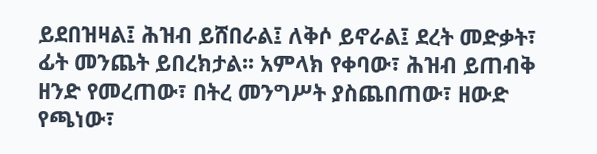ይደበዝዛል፤ ሕዝብ ይሸበራል፤ ለቅሶ ይኖራል፤ ደረት መድቃት፣ ፊት መንጨት ይበረክታል፡፡ አምላክ የቀባው፣ ሕዝብ ይጠብቅ ዘንድ የመረጠው፣ በትረ መንግሥት ያስጨበጠው፣ ዘውድ የጫነው፣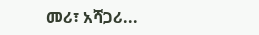መሪ፣ አሻጋሪ...